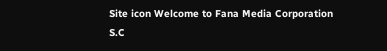Site icon Welcome to Fana Media Corporation S.C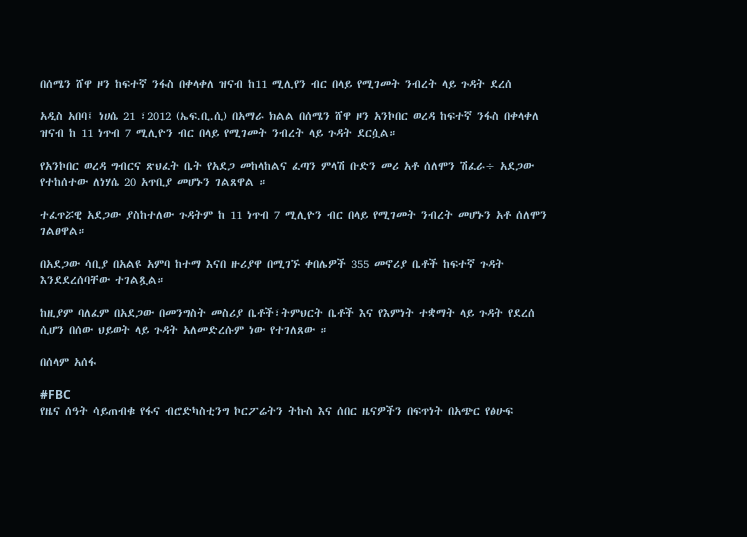በሰሜን ሸዋ ዞን ከፍተኛ ንፋስ በቀላቀለ ዝናብ ከ11 ሚሊየን ብር በላይ የሚገመት ንብረት ላይ ጉዳት ደረሰ

አዲስ አበባ፤ ነሀሴ 21 ፣2012 (ኤፍ.ቢ.ሲ) በአማራ ክልል በሰሜን ሸዋ ዞን አንኮበር ወረዳ ከፍተኛ ንፋስ በቀላቀለ ዝናብ ከ 11 ነጥብ 7 ሚሊዮን ብር በላይ የሚገመት ንብረት ላይ ጉዳት ደርሷል።

የአንኮበር ወረዳ ግብርና ጽህፈት ቤት የአደጋ መከላከልና ፈጣን ምላሽ ቡድን መሪ አቶ ሰለሞን ሽፈራ÷ አደጋው የተከሰተው ለነሃሴ 20 አጥቢያ መሆኑን ገልጸዋል ።

ተፈጥሯዊ አደጋው ያስከተለው ጉዳትም ከ 11 ነጥብ 7 ሚሊዮን ብር በላይ የሚገመት ንብረት መሆኑን አቶ ሰለሞን ገልፀዋል።

በአደጋው ሳቢያ በአልዩ አምባ ከተማ እናበ ዙሪያዋ በሚገኙ ቀበሌዎች 355 መኖሪያ ቤቶች ከፍተኛ ጉዳት እንደደረሰባቸው ተገልጿል።

ከዚያም ባለፈም በአደጋው በመንግስት መስሪያ ቤቶች፣ትምህርት ቤቶች እና የእምነት ተቋማት ላይ ጉዳት የደረሰ ሲሆን በሰው ህይወት ላይ ጉዳት አለመድረሱም ነው የተገለጸው ።

በሰላም አሰፋ

#FBC
የዜና ሰዓት ሳይጠብቁ የፋና ብሮድካስቲንግ ኮርፖሬትን ትኩስ እና ሰበር ዜናዎችን በፍጥነት በአጭር የፅሁፍ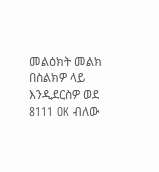መልዕክት መልክ በስልክዎ ላይ እንዲደርስዎ ወደ 8111 OK ብለው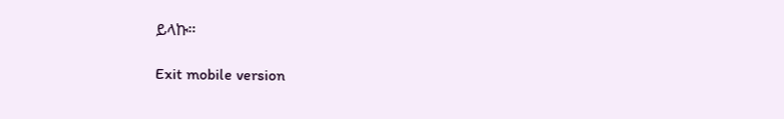ይላኩ።

Exit mobile version